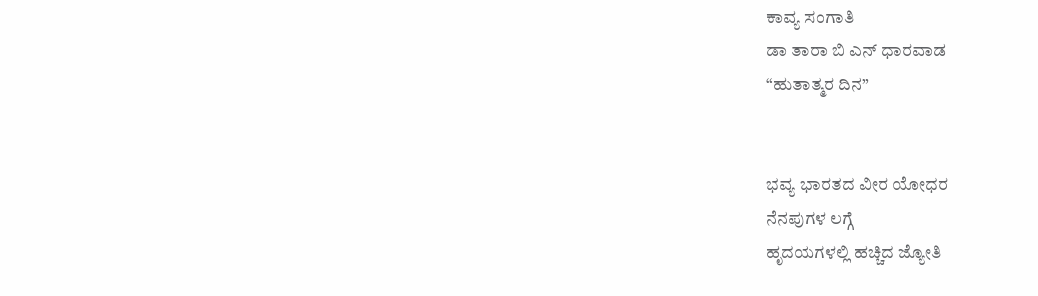ಕಾವ್ಯ ಸಂಗಾತಿ
ಡಾ ತಾರಾ ಬಿ ಎನ್ ಧಾರವಾಡ
“ಹುತಾತ್ಮರ ದಿನ”


ಭವ್ಯ ಭಾರತದ ವೀರ ಯೋಧರ
ನೆನಪುಗಳ ಲಗ್ಗೆ
ಹೃದಯಗಳಲ್ಲಿ ಹಚ್ಚಿದ ಜ್ಯೋತಿ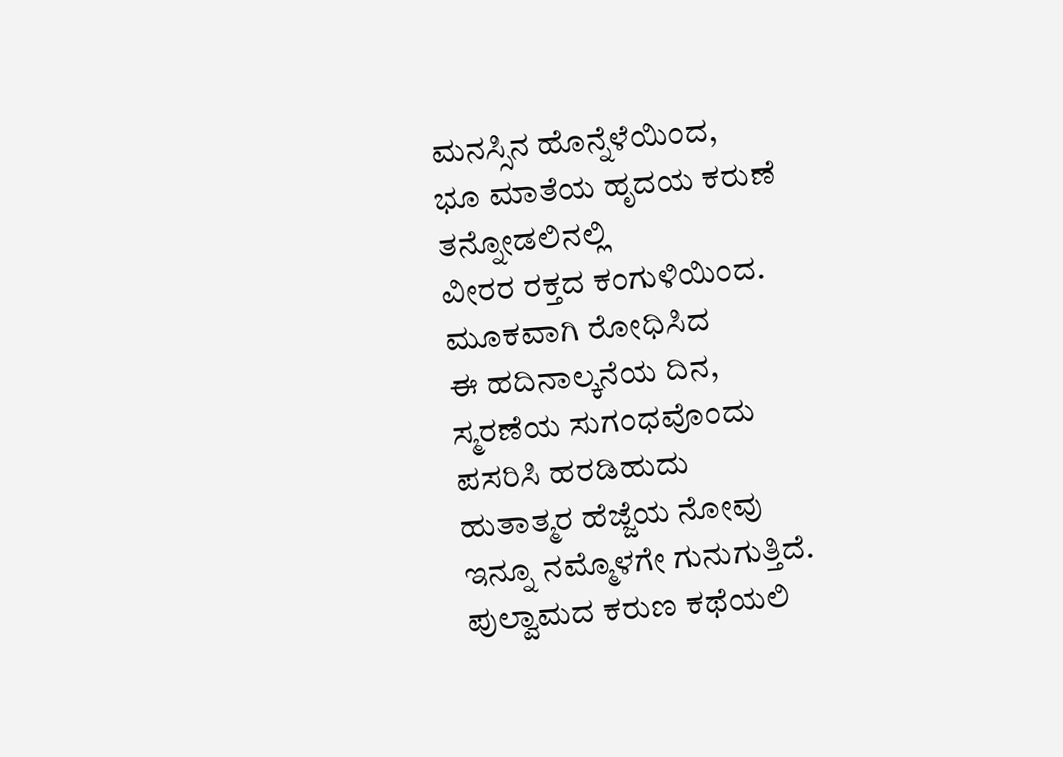ಮನಸ್ಸಿನ ಹೊನ್ನೆಳೆಯಿಂದ,
ಭೂ ಮಾತೆಯ ಹೃದಯ ಕರುಣೆ
ತನ್ನೋಡಲಿನಲ್ಲಿ
ವೀರರ ರಕ್ತದ ಕಂಗುಳಿಯಿಂದ.
ಮೂಕವಾಗಿ ರೋಧಿಸಿದ
ಈ ಹದಿನಾಲ್ಕನೆಯ ದಿನ,
ಸ್ಮರಣೆಯ ಸುಗಂಧವೊಂದು
ಪಸರಿಸಿ ಹರಡಿಹುದು
ಹುತಾತ್ಮರ ಹೆಜ್ಜೆಯ ನೋವು
ಇನ್ನೂ ನಮ್ಮೊಳಗೇ ಗುನುಗುತ್ತಿದೆ.
ಪುಲ್ವಾಮದ ಕರುಣ ಕಥೆಯಲಿ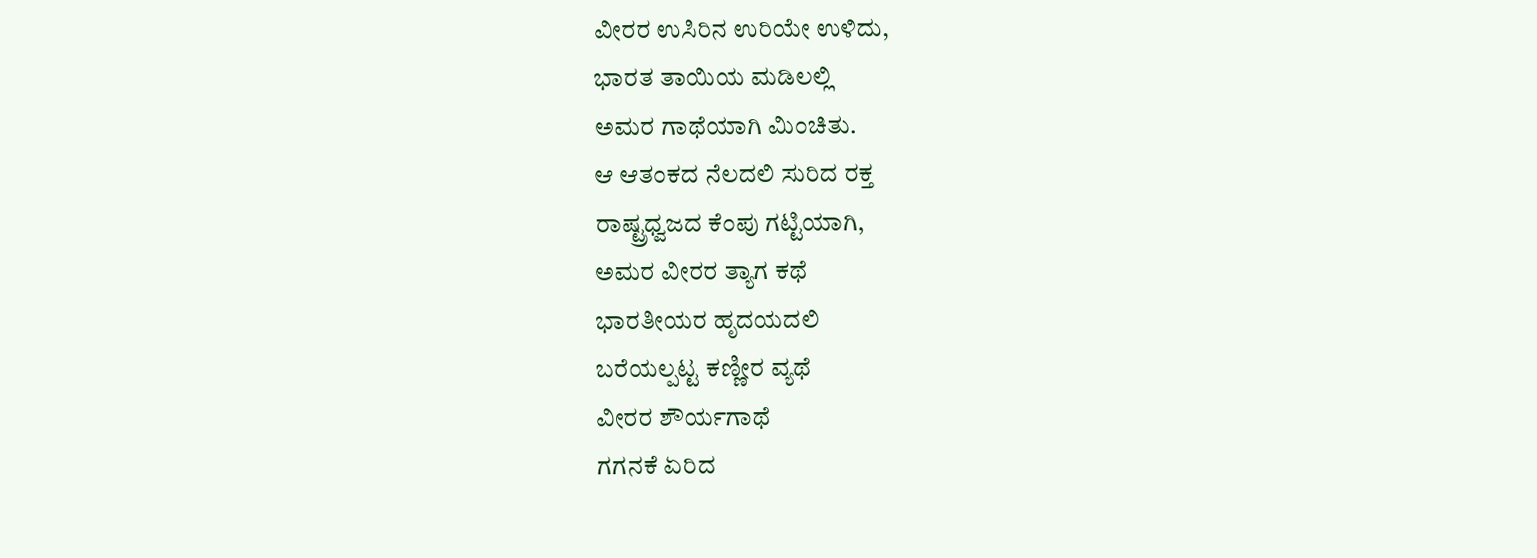ವೀರರ ಉಸಿರಿನ ಉರಿಯೇ ಉಳಿದು,
ಭಾರತ ತಾಯಿಯ ಮಡಿಲಲ್ಲಿ
ಅಮರ ಗಾಥೆಯಾಗಿ ಮಿಂಚಿತು.
ಆ ಆತಂಕದ ನೆಲದಲಿ ಸುರಿದ ರಕ್ತ
ರಾಷ್ಟ್ರಧ್ವಜದ ಕೆಂಪು ಗಟ್ಟಿಯಾಗಿ,
ಅಮರ ವೀರರ ತ್ಯಾಗ ಕಥೆ
ಭಾರತೀಯರ ಹೃದಯದಲಿ
ಬರೆಯಲ್ಪಟ್ಟ ಕಣ್ಣೀರ ವ್ಯಥೆ
ವೀರರ ಶೌರ್ಯಗಾಥೆ
ಗಗನಕೆ ಏರಿದ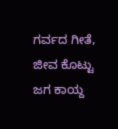ಗರ್ವದ ಗೀತೆ,
ಜೀವ ಕೊಟ್ಟು ಜಗ ಕಾಯ್ದ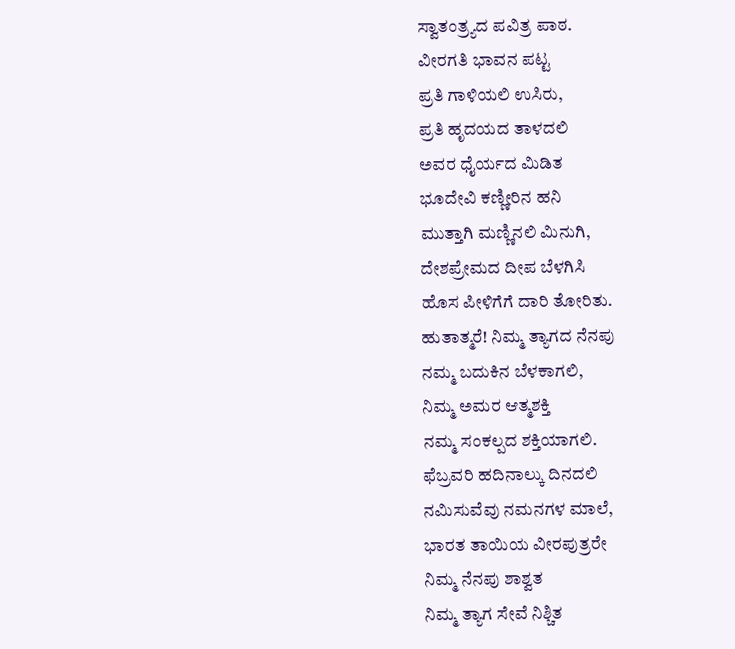ಸ್ವಾತಂತ್ರ್ಯದ ಪವಿತ್ರ ಪಾಠ.
ವೀರಗತಿ ಭಾವನ ಪಟ್ಟ
ಪ್ರತಿ ಗಾಳಿಯಲಿ ಉಸಿರು,
ಪ್ರತಿ ಹೃದಯದ ತಾಳದಲಿ
ಅವರ ಧೈರ್ಯದ ಮಿಡಿತ
ಭೂದೇವಿ ಕಣ್ಣೀರಿನ ಹನಿ
ಮುತ್ತಾಗಿ ಮಣ್ಣಿನಲಿ ಮಿನುಗಿ,
ದೇಶಪ್ರೇಮದ ದೀಪ ಬೆಳಗಿಸಿ
ಹೊಸ ಪೀಳಿಗೆಗೆ ದಾರಿ ತೋರಿತು.
ಹುತಾತ್ಮರೆ! ನಿಮ್ಮ ತ್ಯಾಗದ ನೆನಪು
ನಮ್ಮ ಬದುಕಿನ ಬೆಳಕಾಗಲಿ,
ನಿಮ್ಮ ಅಮರ ಆತ್ಮಶಕ್ತಿ
ನಮ್ಮ ಸಂಕಲ್ಪದ ಶಕ್ತಿಯಾಗಲಿ.
ಫೆಬ್ರವರಿ ಹದಿನಾಲ್ಕು ದಿನದಲಿ
ನಮಿಸುವೆವು ನಮನಗಳ ಮಾಲೆ,
ಭಾರತ ತಾಯಿಯ ವೀರಪುತ್ರರೇ
ನಿಮ್ಮ ನೆನಪು ಶಾಶ್ವತ
ನಿಮ್ಮ ತ್ಯಾಗ ಸೇವೆ ನಿಶ್ಚಿತ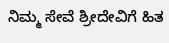ನಿಮ್ಮ ಸೇವೆ ಶ್ರೀದೇವಿಗೆ ಹಿತ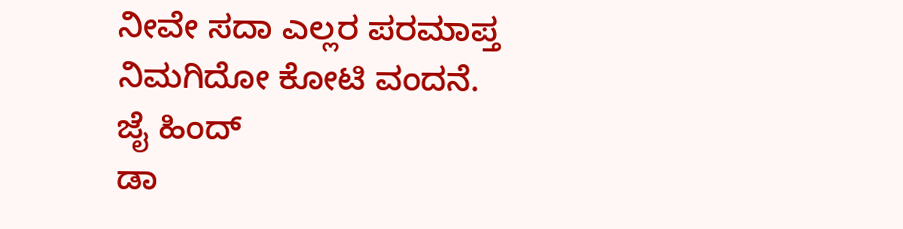ನೀವೇ ಸದಾ ಎಲ್ಲರ ಪರಮಾಪ್ತ
ನಿಮಗಿದೋ ಕೋಟಿ ವಂದನೆ.
ಜೈ ಹಿಂದ್
ಡಾ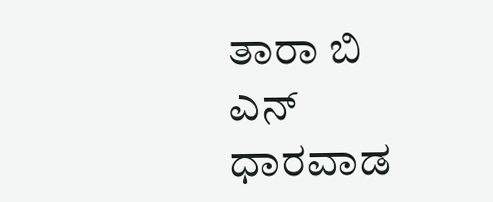ತಾರಾ ಬಿ ಎನ್ ಧಾರವಾಡ